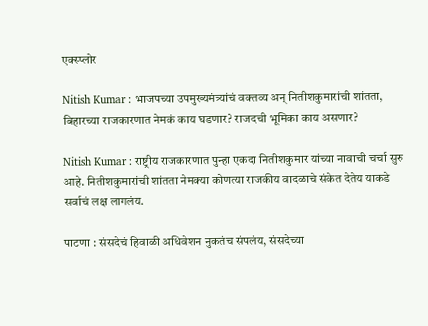एक्स्प्लोर

Nitish Kumar : भाजपच्या उपमुख्यमंत्र्यांचं वक्तव्य अन् नितीशकुमारांची शांतता, बिहारच्या राजकारणात नेमकं काय घडणार? राजदची भूमिका काय असणार?

Nitish Kumar : राष्ट्रीय राजकारणात पुन्हा एकदा नितीशकुमार यांच्या नावाची चर्चा सुरु आहे. नितीशकुमारांची शांतता नेमक्या कोणत्या राजकीय वादळाचे संकेत देतेय याकडे सर्वाचं लक्ष लागलंय.

पाटणा : संसदेचं हिवाळी अधिवेशन नुकतंच संपलंय, संसदेच्या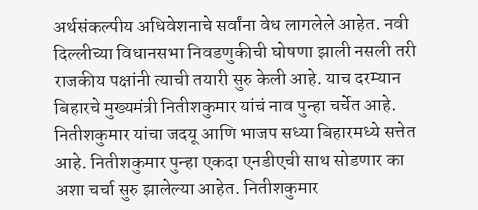अर्थसंकल्पीय अधिवेशनाचे सर्वांना वेध लागलेले आहेत. नवी दिल्लीच्या विधानसभा निवडणुकीची घोषणा झाली नसली तरी राजकीय पक्षांनी त्याची तयारी सुरु केली आहे. याच दरम्यान बिहारचे मुख्यमंत्री नितीशकुमार यांचं नाव पुन्हा चर्चेत आहे. नितीशकुमार यांचा जदयू आणि भाजप सध्या बिहारमध्ये सत्तेत आहे. नितीशकुमार पुन्हा एकदा एनडीएची साथ सोडणार का अशा चर्चा सुरु झालेल्या आहेत. नितीशकुमार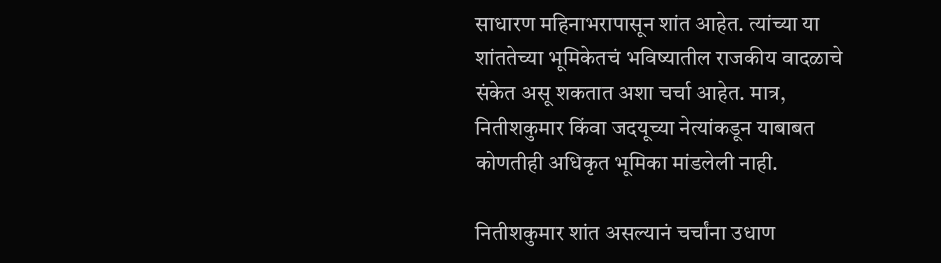साधारण महिनाभरापासून शांत आहेत. त्यांच्या या शांततेच्या भूमिकेतचं भविष्यातील राजकीय वादळाचे संकेत असू शकतात अशा चर्चा आहेत. मात्र, नितीशकुमार किंवा जदयूच्या नेत्यांकडून याबाबत कोणतीही अधिकृत भूमिका मांडलेली नाही.

नितीशकुमार शांत असल्यानं चर्चांना उधाण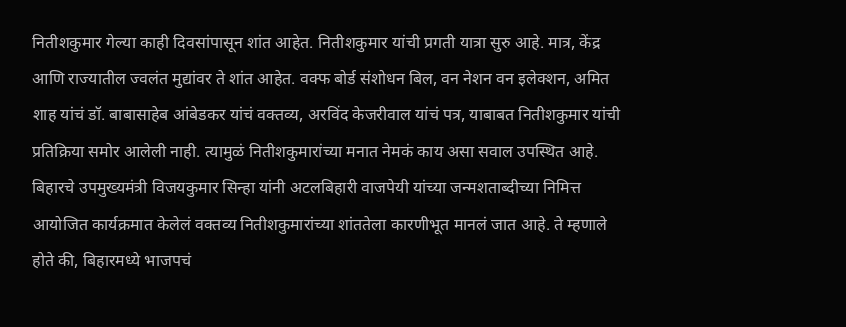नितीशकुमार गेल्या काही दिवसांपासून शांत आहेत. नितीशकुमार यांची प्रगती यात्रा सुरु आहे. मात्र, केंद्र आणि राज्यातील ज्वलंत मुद्यांवर ते शांत आहेत. वक्फ बोर्ड संशोधन बिल, वन नेशन वन इलेक्शन, अमित शाह यांचं डॉ. बाबासाहेब आंबेडकर यांचं वक्तव्य, अरविंद केजरीवाल यांचं पत्र, याबाबत नितीशकुमार यांची प्रतिक्रिया समोर आलेली नाही. त्यामुळं नितीशकुमारांच्या मनात नेमकं काय असा सवाल उपस्थित आहे. बिहारचे उपमुख्यमंत्री विजयकुमार सिन्हा यांनी अटलबिहारी वाजपेयी यांच्या जन्मशताब्दीच्या निमित्त आयोजित कार्यक्रमात केलेलं वक्तव्य नितीशकुमारांच्या शांततेला कारणीभूत मानलं जात आहे. ते म्हणाले  होते की, बिहारमध्ये भाजपचं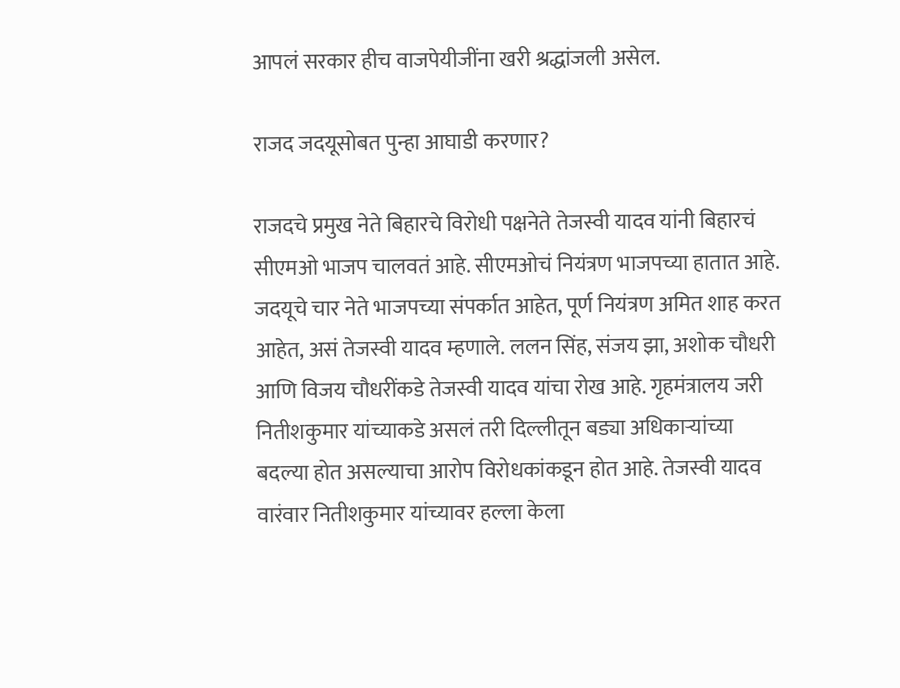आपलं सरकार हीच वाजपेयीजींना खरी श्रद्धांजली असेल.

राजद जदयूसोबत पुन्हा आघाडी करणार?

राजदचे प्रमुख नेते बिहारचे विरोधी पक्षनेते तेजस्वी यादव यांनी बिहारचं सीएमओ भाजप चालवतं आहे. सीएमओचं नियंत्रण भाजपच्या हातात आहे. जदयूचे चार नेते भाजपच्या संपर्कात आहेत, पूर्ण नियंत्रण अमित शाह करत आहेत, असं तेजस्वी यादव म्हणाले. ललन सिंह, संजय झा, अशोक चौधरी आणि विजय चौधरींकडे तेजस्वी यादव यांचा रोख आहे. गृहमंत्रालय जरी नितीशकुमार यांच्याकडे असलं तरी दिल्लीतून बड्या अधिकाऱ्यांच्या बदल्या होत असल्याचा आरोप विरोधकांकडून होत आहे. तेजस्वी यादव वारंवार नितीशकुमार यांच्यावर हल्ला केला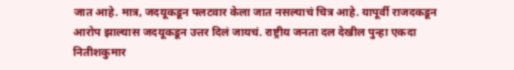जात आहे. मात्र, जदयूकडून पलटवार केला जात नसल्याचं चित्र आहे. यापूर्वी राजदकडून आरोप झाल्यास जदयूकडून उत्तर दिलं जायचं. राष्ट्रीय जनता दल देखील पुन्हा एकदा नितीशकुमार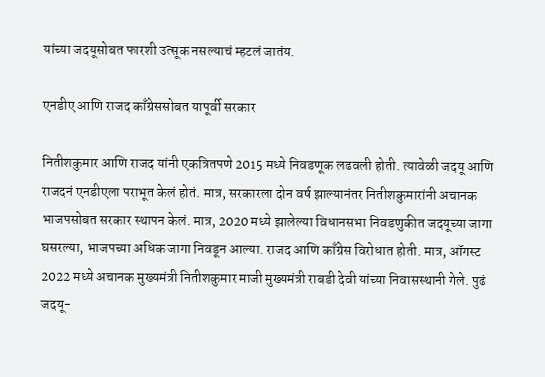यांच्या जदयूसोबत फारशी उत्सूक नसल्याचं म्हटलं जातंय.

एनडीए आणि राजद काँग्रेससोबत यापूर्वी सरकार

नितीशकुमार आणि राजद यांनी एकत्रितपणे 2015 मध्ये निवडणूक लढवली होती. त्यावेळी जदयू आणि राजदनं एनडीएला पराभूत केलं होतं. मात्र, सरकारला दोन वर्ष झाल्यानंतर नितीशकुमारांनी अचानक भाजपसोबत सरकार स्थापन केलं. मात्र, 2020 मध्ये झालेल्या विधानसभा निवडणुकीत जदयूच्या जागा घसरल्या, भाजपच्या अधिक जागा निवडून आल्या. राजद आणि काँग्रेस विरोधात होती. मात्र, ऑगस्ट 2022 मध्ये अचानक मुख्यमंत्री नितीशकुमार माजी मुख्यमंत्री राबडी देवी यांच्या निवासस्थानी गेले. पुढं जदयू-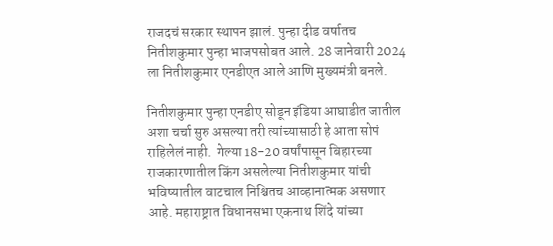राजदचं सरकार स्थापन झालं. पुन्हा दीड वर्षातच नितीशकुमार पुन्हा भाजपसोबत आले. 28 जानेवारी 2024 ला नितीशकुमार एनडीएत आले आणि मुख्यमंत्री बनले.

नितीशकुमार पुन्हा एनडीए सोडून इंडिया आघाडीत जातील अशा चर्चा सुरु असल्या तरी त्यांच्यासाठी हे आता सोपं राहिलेलं नाही.  गेल्या 18-20 वर्षांपासून बिहारच्या राजकारणातील किंग असलेल्या नितीशकुमार यांची भविष्यातील वाटचाल निश्चितच आव्हानात्मक असणार आहे. महाराष्ट्रात विधानसभा एकनाथ शिंदे यांच्या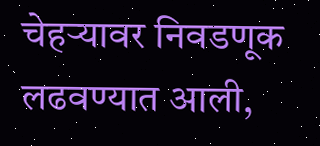चेहऱ्यावर निवडणूक लढवण्यात आली,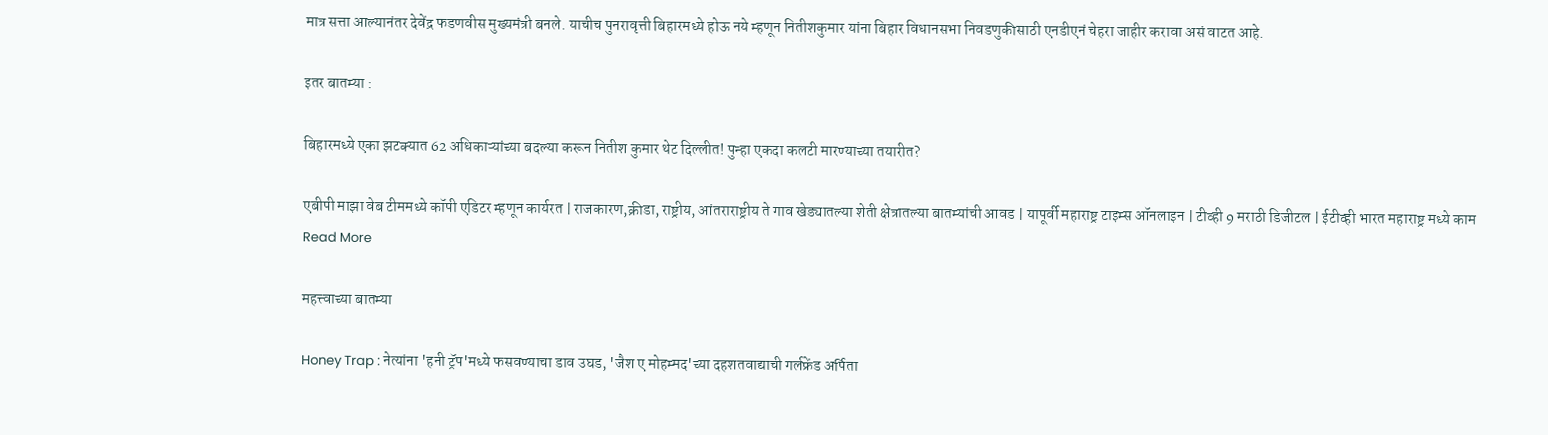मात्र सत्ता आल्यानंतर देवेंद्र फडणवीस मुख्यमंत्री बनले. याचीच पुनरावृत्ती बिहारमध्ये होऊ नये म्हणून नितीशकुमार यांना बिहार विधानसभा निवडणुकीसाठी एनडीएनं चेहरा जाहीर करावा असं वाटत आहे.

इतर बातम्या :

बिहारमध्ये एका झटक्यात 62 अधिकाऱ्यांच्या बदल्या करून नितीश कुमार थेट दिल्लीत! पुन्हा एकदा कलटी मारण्याच्या तयारीत?

एबीपी माझा वेब टीममध्ये कॉपी एडिटर म्हणून कार्यरत | राजकारण,क्रीडा, राष्ट्रीय, आंतराराष्ट्रीय ते गाव खेड्यातल्या शेती क्षेत्रातल्या बातम्यांची आवड | यापूर्वी महाराष्ट्र टाइम्स ऑनलाइन | टीव्ही 9 मराठी डिजीटल | ईटीव्ही भारत महाराष्ट्र मध्ये काम
Read More

महत्त्वाच्या बातम्या

Honey Trap : नेत्यांना 'हनी ट्रॅप'मध्ये फसवण्याचा डाव उघड, 'जैश ए मोहम्मद'च्या दहशतवाद्याची गर्लफ्रेंड अर्पिता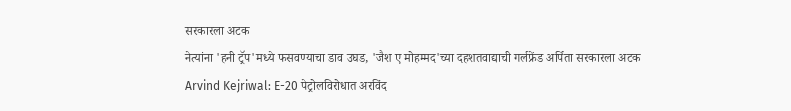सरकारला अटक
नेत्यांना 'हनी ट्रॅप'मध्ये फसवण्याचा डाव उघड, 'जैश ए मोहम्मद'च्या दहशतवाद्याची गर्लफ्रेंड अर्पिता सरकारला अटक
Arvind Kejriwal: E-20 पेट्रोलविरोधात अरविंद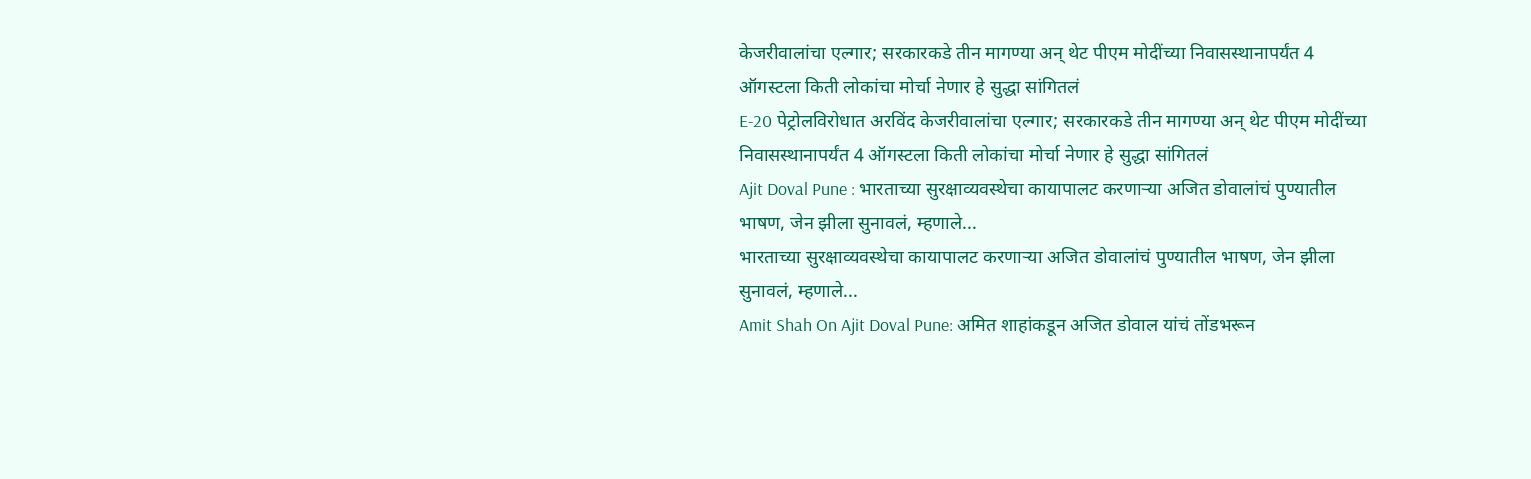केजरीवालांचा एल्गार; सरकारकडे तीन मागण्या अन् थेट पीएम मोदींच्या निवासस्थानापर्यंत 4 ऑगस्टला किती लोकांचा मोर्चा नेणार हे सुद्धा सांगितलं
E-20 पेट्रोलविरोधात अरविंद केजरीवालांचा एल्गार; सरकारकडे तीन मागण्या अन् थेट पीएम मोदींच्या निवासस्थानापर्यंत 4 ऑगस्टला किती लोकांचा मोर्चा नेणार हे सुद्धा सांगितलं
Ajit Doval Pune : भारताच्या सुरक्षाव्यवस्थेचा कायापालट करणाऱ्या अजित डोवालांचं पुण्यातील भाषण, जेन झीला सुनावलं, म्हणाले...
भारताच्या सुरक्षाव्यवस्थेचा कायापालट करणाऱ्या अजित डोवालांचं पुण्यातील भाषण, जेन झीला सुनावलं, म्हणाले...
Amit Shah On Ajit Doval Pune: अमित शाहांकडून अजित डोवाल यांचं तोंडभरून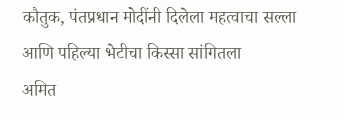कौतुक, पंतप्रधान मोदींनी दिलेला महत्वाचा सल्ला आणि पहिल्या भेटीचा किस्सा सांगितला
अमित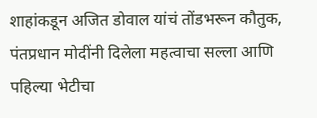शाहांकडून अजित डोवाल यांचं तोंडभरून कौतुक, पंतप्रधान मोदींनी दिलेला महत्वाचा सल्ला आणि पहिल्या भेटीचा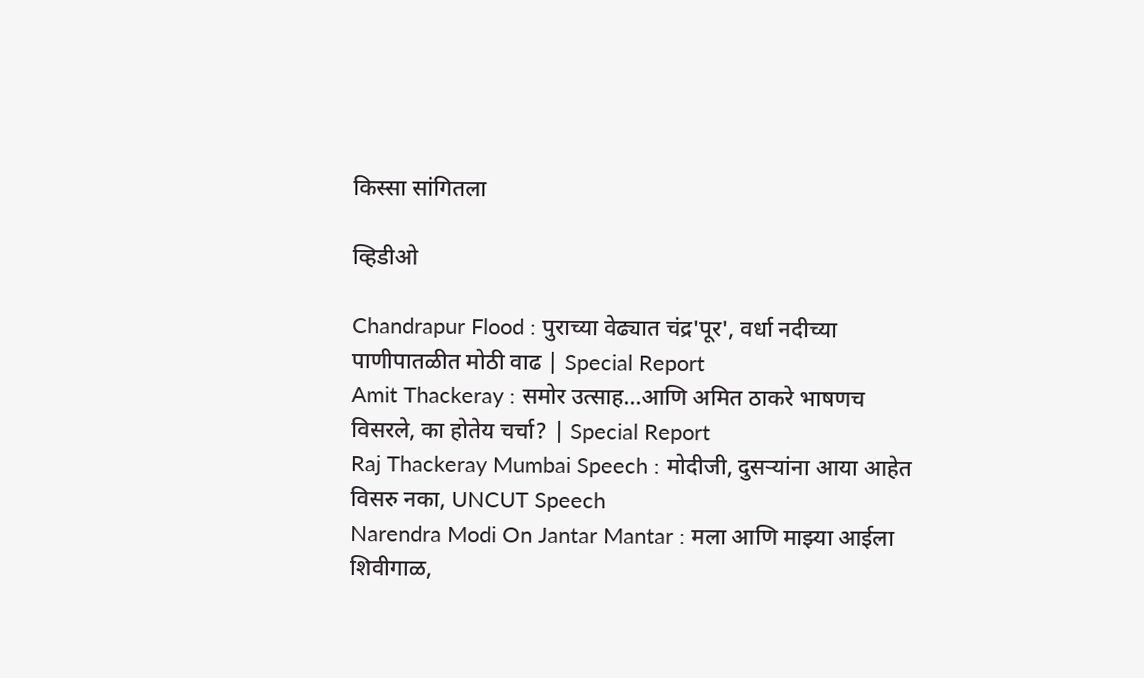किस्सा सांगितला

व्हिडीओ

Chandrapur Flood : पुराच्या वेढ्यात चंद्र'पूर', वर्धा नदीच्या पाणीपातळीत मोठी वाढ | Special Report
Amit Thackeray : समोर उत्साह...आणि अमित ठाकरे भाषणच विसरले, का होतेय चर्चा? | Special Report
Raj Thackeray Mumbai Speech : मोदीजी, दुसऱ्यांना आया आहेत विसरु नका, UNCUT Speech
Narendra Modi On Jantar Mantar : मला आणि माझ्या आईला शिवीगाळ,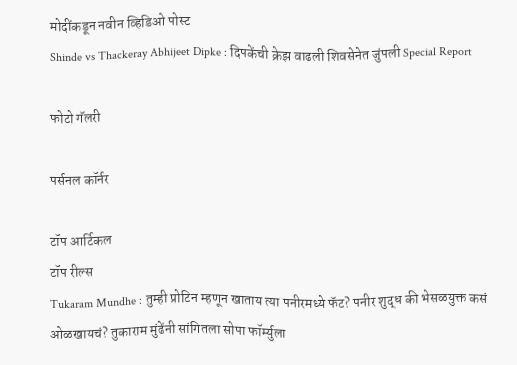मोदींकडून नवीन व्हिडिओ पोस्ट
Shinde vs Thackeray Abhijeet Dipke : दिपकेंची क्रेझ वाढली शिवसेनेत जुंपली Special Report

फोटो गॅलरी

पर्सनल कॉर्नर

टॉप आर्टिकल
टॉप रील्स
Tukaram Mundhe : तुम्ही प्रोटिन म्हणून खाताय त्या पनीरमध्ये फॅट? पनीर शुद्ध की भेसळयुक्त कसं ओळखायचं? तुकाराम मुंढेंनी सांगितला सोपा फॉर्म्युला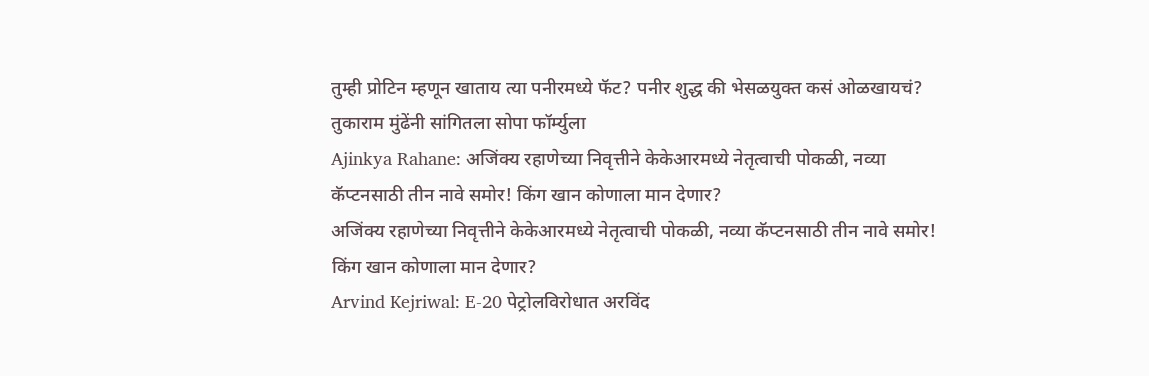तुम्ही प्रोटिन म्हणून खाताय त्या पनीरमध्ये फॅट? पनीर शुद्ध की भेसळयुक्त कसं ओळखायचं? तुकाराम मुंढेंनी सांगितला सोपा फॉर्म्युला
Ajinkya Rahane: अजिंक्य रहाणेच्या निवृत्तीने केकेआरमध्ये नेतृत्वाची पोकळी, नव्या कॅप्टनसाठी तीन नावे समोर! किंग खान कोणाला मान देणार?
अजिंक्य रहाणेच्या निवृत्तीने केकेआरमध्ये नेतृत्वाची पोकळी, नव्या कॅप्टनसाठी तीन नावे समोर! किंग खान कोणाला मान देणार?
Arvind Kejriwal: E-20 पेट्रोलविरोधात अरविंद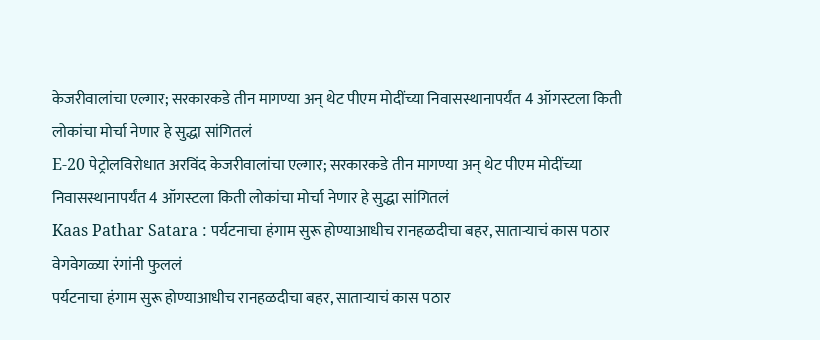केजरीवालांचा एल्गार; सरकारकडे तीन मागण्या अन् थेट पीएम मोदींच्या निवासस्थानापर्यंत 4 ऑगस्टला किती लोकांचा मोर्चा नेणार हे सुद्धा सांगितलं
E-20 पेट्रोलविरोधात अरविंद केजरीवालांचा एल्गार; सरकारकडे तीन मागण्या अन् थेट पीएम मोदींच्या निवासस्थानापर्यंत 4 ऑगस्टला किती लोकांचा मोर्चा नेणार हे सुद्धा सांगितलं
Kaas Pathar Satara : पर्यटनाचा हंगाम सुरू होण्याआधीच रानहळदीचा बहर, साताऱ्याचं कास पठार वेगवेगळ्या रंगांनी फुललं
पर्यटनाचा हंगाम सुरू होण्याआधीच रानहळदीचा बहर, साताऱ्याचं कास पठार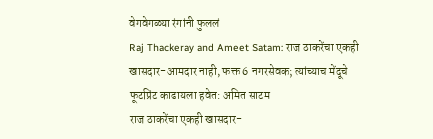वेगवेगळ्या रंगांनी फुललं
Raj Thackeray and Ameet Satam: राज ठाकरेंचा एकही खासदार-आमदार नाही, फक्त 6 नगरसेवक; त्यांच्याच मेंदूचे फूटप्रिंट काढायला हवेत: अमित साटम
राज ठाकरेंचा एकही खासदार-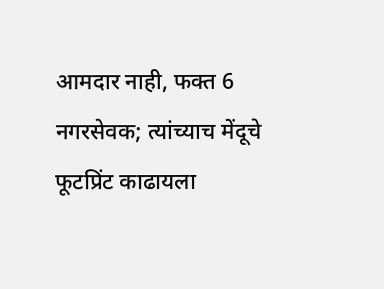आमदार नाही, फक्त 6 नगरसेवक; त्यांच्याच मेंदूचे फूटप्रिंट काढायला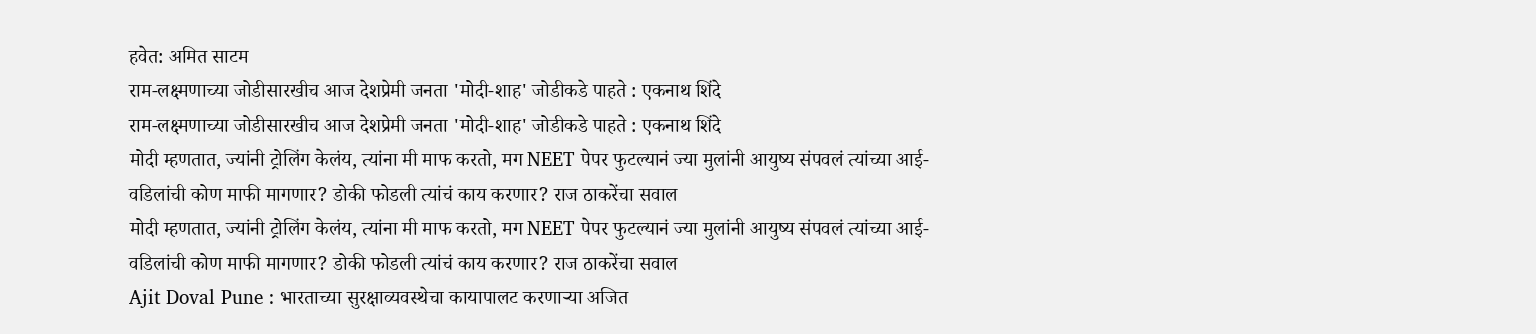हवेत: अमित साटम
राम-लक्ष्मणाच्या जोडीसारखीच आज देशप्रेमी जनता 'मोदी-शाह' जोडीकडे पाहते : एकनाथ शिंदे
राम-लक्ष्मणाच्या जोडीसारखीच आज देशप्रेमी जनता 'मोदी-शाह' जोडीकडे पाहते : एकनाथ शिंदे
मोदी म्हणतात, ज्यांनी ट्रोलिंग केलंय, त्यांना मी माफ करतो, मग NEET पेपर फुटल्यानं ज्या मुलांनी आयुष्य संपवलं त्यांच्या आई-वडिलांची कोण माफी मागणार? डोकी फोडली त्यांचं काय करणार? राज ठाकरेंचा सवाल
मोदी म्हणतात, ज्यांनी ट्रोलिंग केलंय, त्यांना मी माफ करतो, मग NEET पेपर फुटल्यानं ज्या मुलांनी आयुष्य संपवलं त्यांच्या आई-वडिलांची कोण माफी मागणार? डोकी फोडली त्यांचं काय करणार? राज ठाकरेंचा सवाल
Ajit Doval Pune : भारताच्या सुरक्षाव्यवस्थेचा कायापालट करणाऱ्या अजित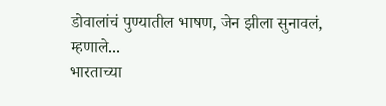डोवालांचं पुण्यातील भाषण, जेन झीला सुनावलं, म्हणाले...
भारताच्या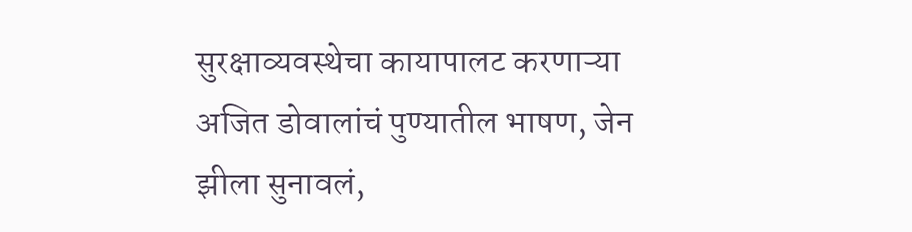सुरक्षाव्यवस्थेचा कायापालट करणाऱ्या अजित डोवालांचं पुण्यातील भाषण, जेन झीला सुनावलं,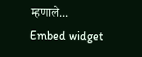म्हणाले...
Embed widget